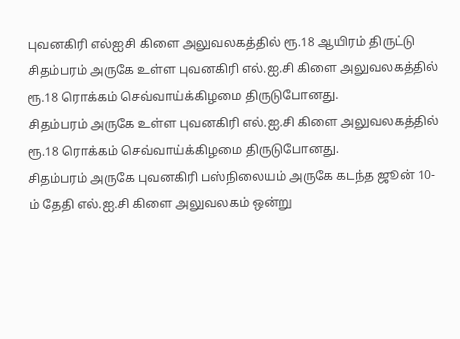புவனகிரி எல்ஐசி கிளை அலுவலகத்தில் ரூ.18 ஆயிரம் திருட்டு
சிதம்பரம் அருகே உள்ள புவனகிரி எல்.ஐ.சி கிளை அலுவலகத்தில் ரூ.18 ரொக்கம் செவ்வாய்க்கிழமை திருடுபோனது.
சிதம்பரம் அருகே உள்ள புவனகிரி எல்.ஐ.சி கிளை அலுவலகத்தில் ரூ.18 ரொக்கம் செவ்வாய்க்கிழமை திருடுபோனது.
சிதம்பரம் அருகே புவனகிரி பஸ்நிலையம் அருகே கடந்த ஜூன் 10-ம் தேதி எல்.ஐ.சி கிளை அலுவலகம் ஒன்று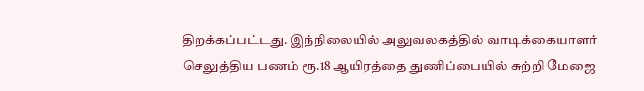திறக்கப்பட்டது. இந்நிலையில் அலுவலகத்தில் வாடிக்கையாளர் செலுத்திய பணம் ரூ.18 ஆயிரத்தை துணிப்பையில் சுற்றி மேஜை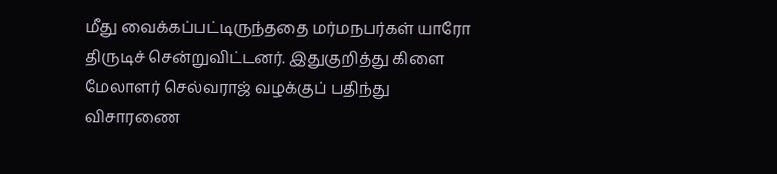மீது வைக்கப்பட்டிருந்ததை மர்மநபர்கள் யாரோ திருடிச் சென்றுவிட்டனர். இதுகுறித்து கிளை மேலாளர் செல்வராஜ் வழக்குப் பதிந்து விசாரணை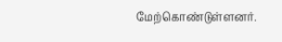மேற்கொண்டுள்ளனர்.